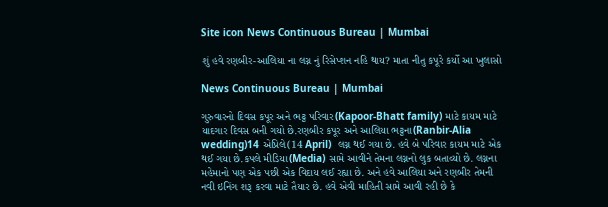Site icon News Continuous Bureau | Mumbai

શું હવે રણબીર-આલિયા ના લગ્ન નું રિસેપ્શન નહિ થાય? માતા નીતુ કપૂરે કર્યો આ ખુલાસો

News Continuous Bureau | Mumbai

ગુરુવારનો દિવસ કપૂર અને ભટ્ટ પરિવાર(Kapoor-Bhatt family) માટે કાયમ માટે યાદગાર દિવસ બની ગયો છે.રણબીર કપૂર અને આલિયા ભટ્ટના(Ranbir-Alia wedding)14 એપ્રિલે(14 April)  લગ્ન થઈ ગયા છે. હવે બે પરિવાર કાયમ માટે એક થઈ ગયા છે.કપલે મીડિયા(Media) સામે આવીને તેમના લગ્નનો લુક બતાવ્યો છે. લગ્નના મહેમાનો પણ એક પછી એક વિદાય લઈ રહ્યા છે. અને હવે આલિયા અને રણબીર તેમની નવી ઇનિંગ શરૂ કરવા માટે તૈયાર છે. હવે એવી માહિતી સામે આવી રહી છે કે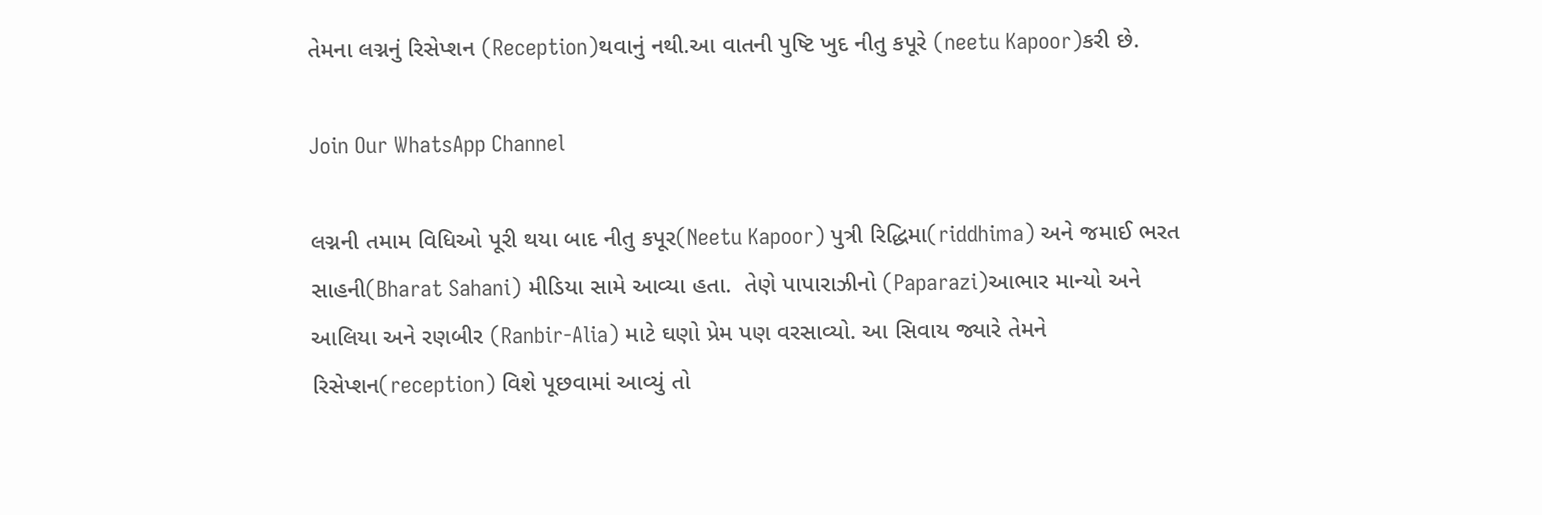તેમના લગ્નનું રિસેપ્શન (Reception)થવાનું નથી.આ વાતની પુષ્ટિ ખુદ નીતુ કપૂરે (neetu Kapoor)કરી છે.

Join Our WhatsApp Channel

લગ્નની તમામ વિધિઓ પૂરી થયા બાદ નીતુ કપૂર(Neetu Kapoor) પુત્રી રિદ્ધિમા(riddhima) અને જમાઈ ભરત સાહની(Bharat Sahani) મીડિયા સામે આવ્યા હતા.  તેણે પાપારાઝીનો (Paparazi)આભાર માન્યો અને આલિયા અને રણબીર (Ranbir-Alia) માટે ઘણો પ્રેમ પણ વરસાવ્યો. આ સિવાય જ્યારે તેમને રિસેપ્શન(reception) વિશે પૂછવામાં આવ્યું તો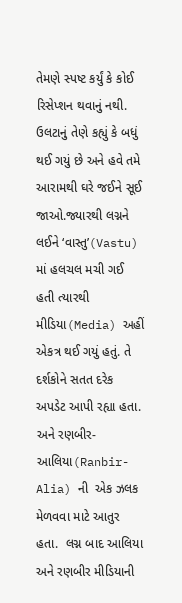તેમણે સ્પષ્ટ કર્યું કે કોઈ રિસેપ્શન થવાનું નથી. ઉલટાનું તેણે કહ્યું કે બધું થઈ ગયું છે અને હવે તમે આરામથી ઘરે જઈને સૂઈ જાઓ.જ્યારથી લગ્નને લઈને ‘વાસ્તુ’(Vastu) માં હલચલ મચી ગઈ હતી ત્યારથી મીડિયા(Media) અહીં એકત્ર થઈ ગયું હતું. તે દર્શકોને સતત દરેક અપડેટ આપી રહ્યા હતા. અને રણબીર-આલિયા(Ranbir-Alia) ની  એક ઝલક મેળવવા માટે આતુર હતા.  લગ્ન બાદ આલિયા અને રણબીર મીડિયાની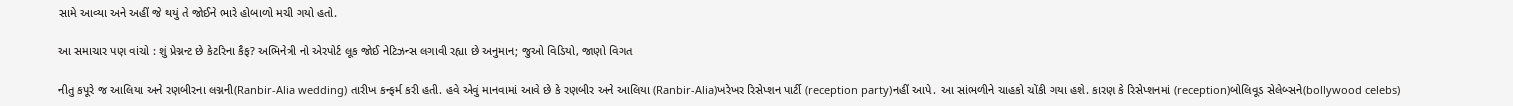સામે આવ્યા અને અહીં જે થયું તે જોઈને ભારે હોબાળો મચી ગયો હતો.

આ સમાચાર પણ વાંચો : શું પ્રેગ્નન્ટ છે કેટરિના કૈફ? અભિનેત્રી નો એરપોર્ટ લૂક જોઈ નેટિઝન્સ લગાવી રહ્યા છે અનુમાન; જુઓ વિડિયો, જાણો વિગત

નીતુ કપૂરે જ આલિયા અને રણબીરના લગ્નની(Ranbir-Alia wedding) તારીખ કન્ફર્મ કરી હતી. હવે એવું માનવામાં આવે છે કે રણબીર અને આલિયા (Ranbir-Alia)ખરેખર રિસેપ્શન પાર્ટી (reception party)નહીં આપે. આ સાંભળીને ચાહકો ચોંકી ગયા હશે. કારણ કે રિસેપ્શનમાં (reception)બોલિવૂડ સેલેબ્સને(bollywood celebs)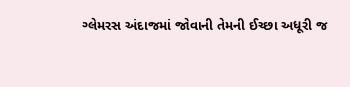ગ્લેમરસ અંદાજમાં જોવાની તેમની ઈચ્છા અધૂરી જ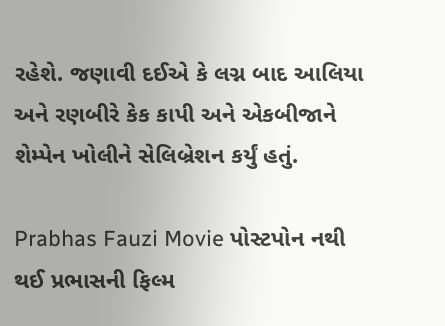રહેશે. જણાવી દઈએ કે લગ્ન બાદ આલિયા અને રણબીરે કેક કાપી અને એકબીજાને શેમ્પેન ખોલીને સેલિબ્રેશન કર્યું હતું.

Prabhas Fauzi Movie પોસ્ટપોન નથી થઈ પ્રભાસની ફિલ્મ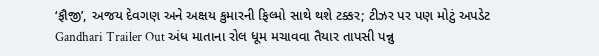‘ફૌજી’, અજય દેવગણ અને અક્ષય કુમારની ફિલ્મો સાથે થશે ટક્કર; ટીઝર પર પણ મોટું અપડેટ
Gandhari Trailer Out અંધ માતાના રોલ ધૂમ મચાવવા તૈયાર તાપસી પન્નુ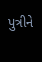પુત્રીને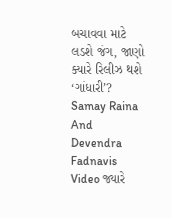બચાવવા માટે લડશે જંગ, જાણો ક્યારે રિલીઝ થશે ‘ગાંધારી’?
Samay Raina And Devendra Fadnavis Video જ્યારે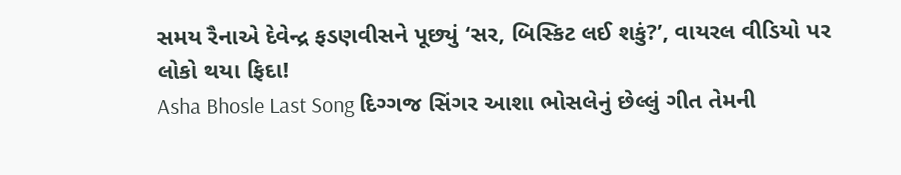સમય રૈનાએ દેવેન્દ્ર ફડણવીસને પૂછ્યું ‘સર, બિસ્કિટ લઈ શકું?’, વાયરલ વીડિયો પર લોકો થયા ફિદા!
Asha Bhosle Last Song દિગ્ગજ સિંગર આશા ભોસલેનું છેલ્લું ગીત તેમની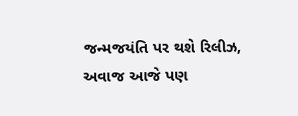જન્મજયંતિ પર થશે રિલીઝ, અવાજ આજે પણ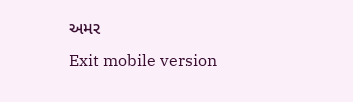અમર
Exit mobile version